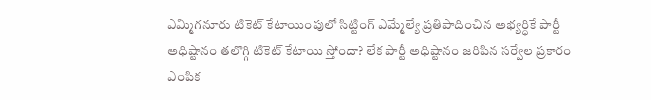ఎమ్మిగనూరు టికెట్ కేటాయింపులో సిట్టింగ్ ఎమ్మేల్యే ప్రతిపాదించిన అభ్యర్ధికే పార్టీ అధిష్టానం తలొగ్గి టికెట్ కేటాయి స్తోందా? లేక పార్టీ అధిష్టానం జరిపిన సర్వేల ప్రకారం ఎంపిక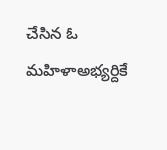చేసిన ఓ మహిళాఅభ్యర్దికే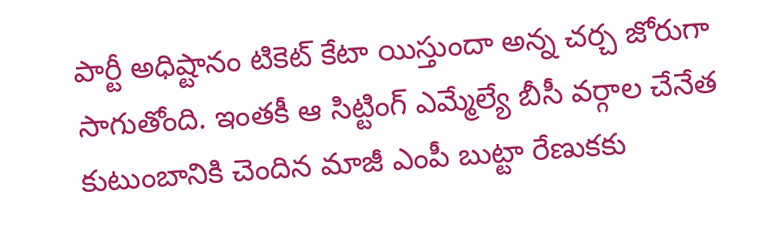పార్టీ అధిష్టానం టికెట్ కేటా యిస్తుందా అన్న చర్చ జోరుగా సాగుతోంది. ఇంతకీ ఆ సిట్టింగ్ ఎమ్మేల్యే బీసీ వర్గాల చేనేత కుటుంబానికి చెందిన మాజీ ఎంపీ బుట్టా రేణుకకు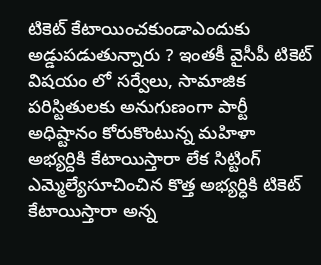టికెట్ కేటాయించకుండాఎందుకు అడ్డుపడుతున్నారు ? ఇంతకీ వైసీపీ టికెట్ విషయం లో సర్వేలు, సామాజిక పరిస్టితులకు అనుగుణంగా పార్టీ అధిష్టానం కోరుకొంటున్న మహిళా అభ్యర్దికి కేటాయిస్తారా లేక సిట్టింగ్ ఎమ్మెల్యేసూచించిన కొత్త అభ్యర్ధికి టికెట్ కేటాయిస్తారా అన్న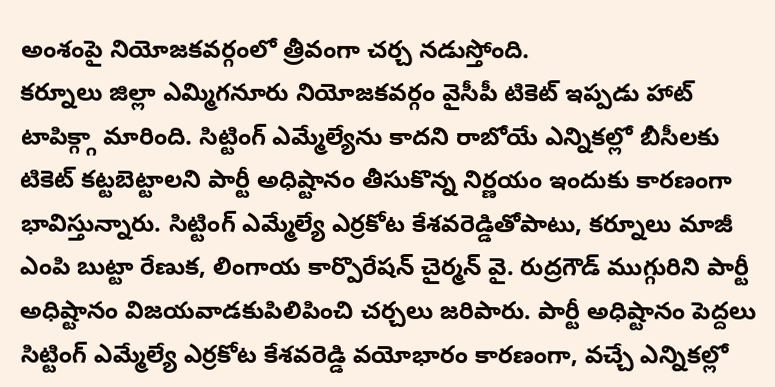అంశంపై నియోజకవర్గంలో త్రీవంగా చర్చ నడుస్తోంది.
కర్నూలు జిల్లా ఎమ్మిగనూరు నియోజకవర్గం వైసీపీ టికెట్ ఇప్పడు హాట్ టాపిక్గ్గా మారింది. సిట్టింగ్ ఎమ్మేల్యేను కాదని రాబోయే ఎన్నికల్లో బీసీలకు టికెట్ కట్టబెట్టాలని పార్టీ అధిష్టానం తీసుకొన్న నిర్ణయం ఇందుకు కారణంగా భావిస్తున్నారు. సిట్టింగ్ ఎమ్మేల్యే ఎర్రకోట కేశవరెడ్డితోపాటు, కర్నూలు మాజీ ఎంపి బుట్టా రేణుక, లింగాయ కార్పొరేషన్ చైర్మన్ వై. రుద్రగౌడ్ ముగ్గురిని పార్టీ అధిష్టానం విజయవాడకుపిలిపించి చర్చలు జరిపారు. పార్టీ అధిష్టానం పెద్దలు సిట్టింగ్ ఎమ్మేల్యే ఎర్రకోట కేశవరెడ్డి వయోభారం కారణంగా, వచ్చే ఎన్నికల్లో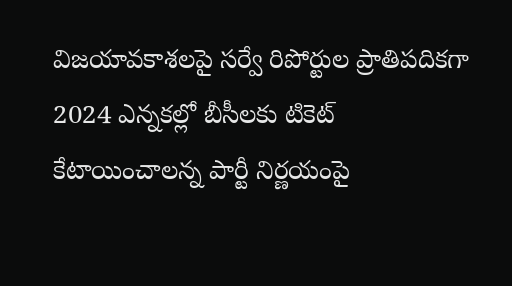విజయావకాశలపై సర్వే రిపోర్టుల ప్రాతిపదికగా 2024 ఎన్నకల్లో బీసీలకు టికెట్ కేటాయించాలన్న పార్టీ నిర్ణయంపై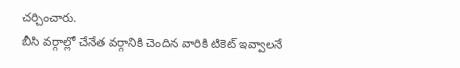చర్చించారు.
బీసి వర్గాల్లో చేనేత వర్గానికి చెందిన వారికి టికెట్ ఇవ్వాలనే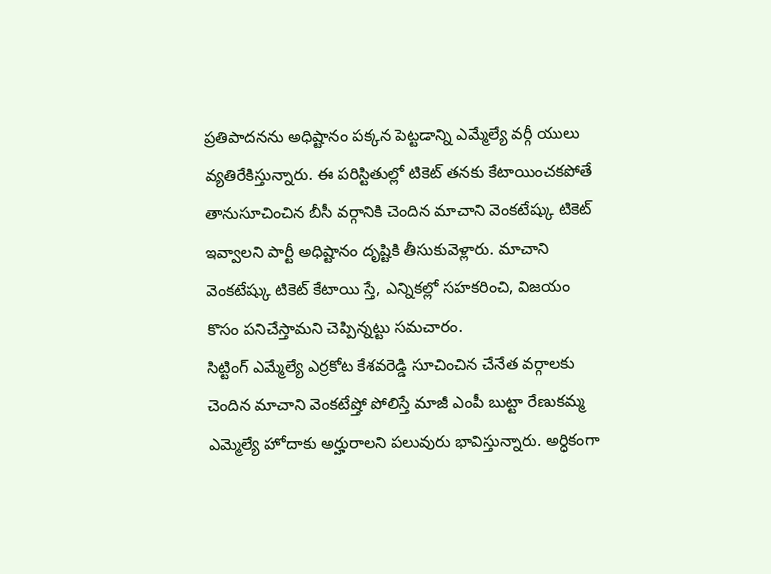ప్రతిపాదనను అధిష్టానం పక్కన పెట్టడాన్ని ఎమ్మేల్యే వర్గీ యులు వ్యతిరేకిస్తున్నారు. ఈ పరిస్టితుల్లో టికెట్ తనకు కేటాయించకపోతే తానుసూచించిన బీసీ వర్గానికి చెందిన మాచాని వెంకటేష్కు టికెట్ ఇవ్వాలని పార్టీ అధిష్టానం దృష్టికి తీసుకువెళ్లారు. మాచాని వెంకటేష్కు టికెట్ కేటాయి స్తే, ఎన్నికల్లో సహకరించి, విజయం కొసం పనిచేస్తామని చెప్పిన్నట్టు సమచారం.
సిట్టింగ్ ఎమ్మేల్యే ఎర్రకోట కేశవరెడ్డి సూచించిన చేనేత వర్గాలకు చెందిన మాచాని వెంకటేష్తో పోలిస్తే మాజీ ఎంపీ బుట్టా రేణుకమ్మ ఎమ్మెల్యే హోదాకు అర్హురాలని పలువురు భావిస్తున్నారు. అర్ధికంగా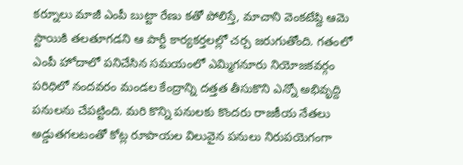కర్నూలు మాజీ ఎంపీ బుట్టా రేణు కతో పోలిస్తే, మాచాని వెంకటేష్ది ఆమె స్టాయికి తలతూగడని ఆ పార్టీ కార్యకర్తలల్లో చర్చ జరుగుతోంది. గతంలో ఎంపీ హోదాలో పనిచేసిన సమయంలో ఎమ్మిగనూరు నియోజకవర్గం పరిధిలో నందవరం మండల కేంద్రాన్ని దత్తత తీసుకొని ఎన్నో అభివృద్ది పనులను చేపట్టింది. మరి కొన్ని పనులకు కొందరు రాజకీయ నేతలు అడ్డుతగలటంతో కోట్ల రూపాయల విలువైన పనులు నిరుపయెగంగా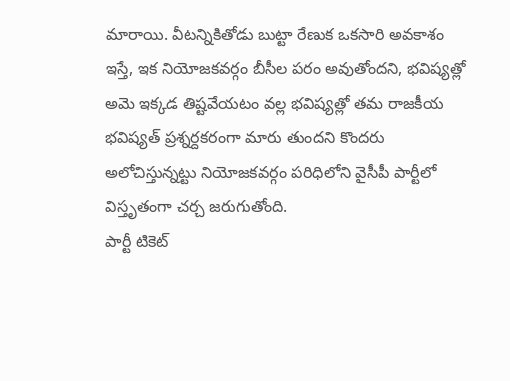మారాయి. వీటన్నికితోడు బుట్టా రేణుక ఒకసారి అవకాశం ఇస్తే, ఇక నియోజకవర్గం బీసీల పరం అవుతోందని, భవిష్యత్లో అమె ఇక్కడ తిష్టవేయటం వల్ల భవిష్యత్లో తమ రాజకీయ భవిష్యత్ ప్రశ్నర్దకరంగా మారు తుందని కొందరు అలోచిస్తున్నట్టు నియోజకవర్గం పరిధిలోని వైసీపీ పార్టీలో విస్తృతంగా చర్చ జరుగుతోంది.
పార్టీ టికెట్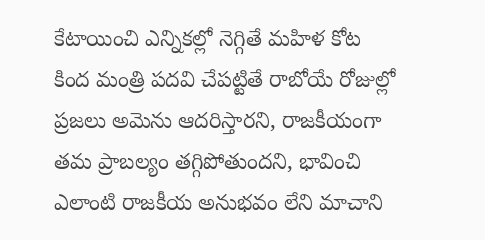కేటాయించి ఎన్నికల్లో నెగ్గితే మహిళ కోట కింద మంత్రి పదవి చేపట్టితే రాబోయే రోజుల్లో ప్రజలు అమెను ఆదరిస్తారని, రాజకీయంగా తమ ప్రాబల్యం తగ్గిపోతుందని, భావించి ఎలాంటి రాజకీయ అనుభవం లేని మాచాని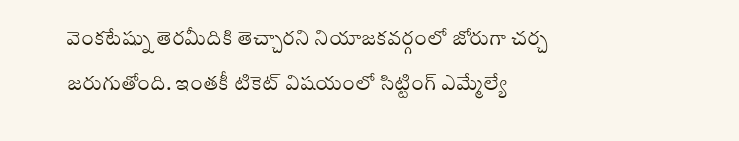వెంకటేష్ను తెరమీదికి తెచ్చారని నియాజకవర్గంలో జోరుగా చర్చ జరుగుతోంది. ఇంతకీ టికెట్ విషయంలో సిట్టింగ్ ఎమ్మేల్యే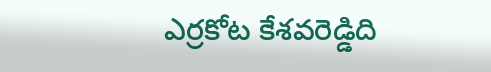ఎర్రకోట కేశవరెడ్డిది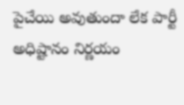పైచేయి అవుతుందా లేక పార్టీ అధిష్టానం నిర్ణయం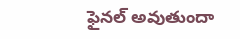ఫైనల్ అవుతుందా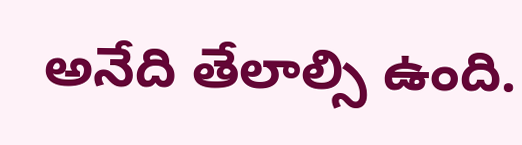అనేది తేలాల్సి ఉంది.